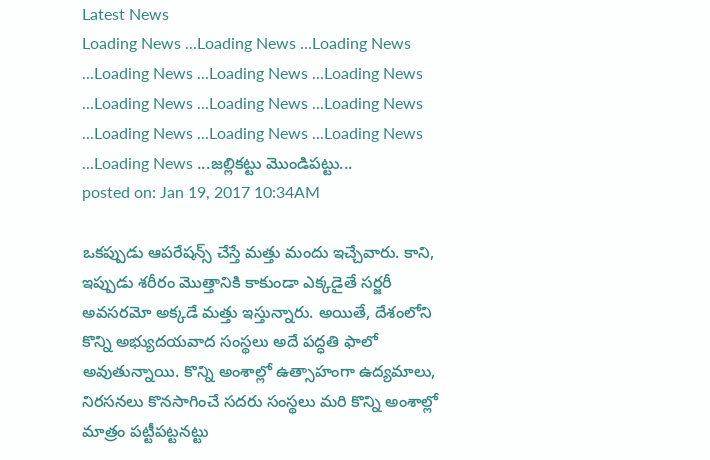Latest News
Loading News ...Loading News ...Loading News ...Loading News ...Loading News ...Loading News ...Loading News ...Loading News ...Loading News ...Loading News ...Loading News ...Loading News ...Loading News ...జల్లికట్టు మొండిపట్టు...
posted on: Jan 19, 2017 10:34AM

ఒకప్పుడు ఆపరేషన్స్ చేస్తే మత్తు మందు ఇచ్చేవారు. కాని, ఇప్పుడు శరీరం మొత్తానికి కాకుండా ఎక్కడైతే సర్జరీ అవసరమో అక్కడే మత్తు ఇస్తున్నారు. అయితే, దేశంలోని కొన్ని అభ్యుదయవాద సంస్థలు అదే పద్ధతి ఫాలో అవుతున్నాయి. కొన్ని అంశాల్లో ఉత్సాహంగా ఉద్యమాలు, నిరసనలు కొనసాగించే సదరు సంస్థలు మరి కొన్ని అంశాల్లో మాత్రం పట్టీపట్టనట్టు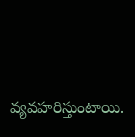వ్యవహరిస్తుంటాయి.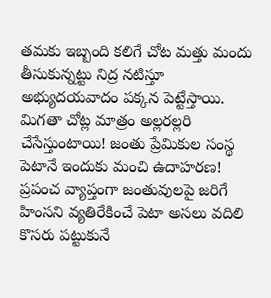తమకు ఇబ్బంది కలిగే చోట మత్తు మందు తీసుకున్నట్టు నిద్ర నటిస్తూ అభ్యుదయవాదం పక్కన పెట్టేస్తాయి. మిగతా చోట్ల మాత్రం అల్లరల్లరి చేసేస్తుంటాయి! జంతు ప్రేమికుల సంస్థ పెటానే ఇందుకు మంచి ఉదాహరణ!
ప్రపంచ వ్యాప్తంగా జంతువులపై జరిగే హింసని వ్యతిరేకించే పెటా అసలు వదిలి కొసరు పట్టుకునే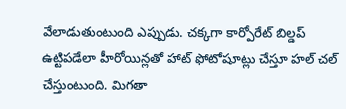వేలాడుతుంటుంది ఎప్పుడు. చక్కగా కార్పోరేట్ బిల్డప్ ఉట్టిపడేలా హీరోయిన్లతో హాట్ ఫోటోషూట్లు చేస్తూ హల్ చల్ చేస్తుంటుంది. మిగతా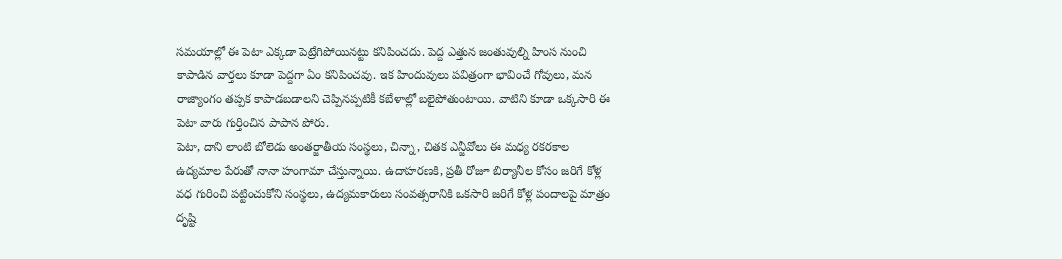సమయాల్లో ఈ పెటా ఎక్కడా పెట్రేగిపోయినట్టు కనిపించదు. పెద్ద ఎత్తున జంతువుల్ని హింస నుంచి కాపాడిన వార్తలు కూడా పెద్దగా ఏం కనిపించవు. ఇక హిందువులు పవిత్రంగా భావించే గోవులు, మన రాజ్యాంగం తప్పక కాపాడబడాలని చెప్పినప్పటికీ కబేళాల్లో బలైపోతుంటాయి. వాటిని కూడా ఒక్కసారి ఈ పెటా వారు గుర్తించిన పాపాన పోరు.
పెటా, దాని లాంటి బోలెడు అంతర్జాతీయ సంస్థలు, చిన్నా, చితక ఎన్జీవోలు ఈ మధ్య రకరకాల ఉద్యమాల పేరుతో నానా హంగామా చేస్తున్నాయి. ఉదాహరణకి, ప్రతీ రోజూ బిర్యానీల కోసం జరిగే కోళ్ల వధ గురించి పట్టించుకోని సంస్థలు, ఉద్యమకారులు సంవత్సరానికి ఒకసారి జరిగే కోళ్ల పందాలపై మాత్రం దృష్టి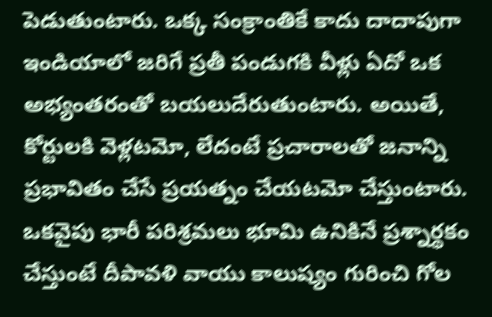పెడుతుంటారు. ఒక్క సంక్రాంతికే కాదు దాదాపుగా ఇండియాలో జరిగే ప్రతీ పండుగకి వీళ్లు ఏదో ఒక అభ్యంతరంతో బయలుదేరుతుంటారు. అయితే, కోర్టులకి వెళ్లటమో, లేదంటే ప్రచారాలతో జనాన్ని ప్రభావితం చేసే ప్రయత్నం చేయటమో చేస్తుంటారు. ఒకవైపు భారీ పరిశ్రమలు భూమి ఉనికినే ప్రశ్నార్థకం చేస్తుంటే దీపావళి వాయు కాలుష్యం గురించి గోల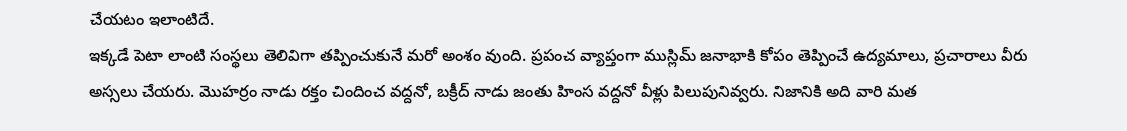చేయటం ఇలాంటిదే.
ఇక్కడే పెటా లాంటి సంస్థలు తెలివిగా తప్పించుకునే మరో అంశం వుంది. ప్రపంచ వ్యాప్తంగా ముస్లిమ్ జనాభాకి కోపం తెప్పించే ఉద్యమాలు, ప్రచారాలు వీరు అస్సలు చేయరు. మొహర్రం నాడు రక్తం చిందించ వద్దనో, బక్రీద్ నాడు జంతు హింస వద్దనో వీళ్లు పిలుపునివ్వరు. నిజానికి అది వారి మత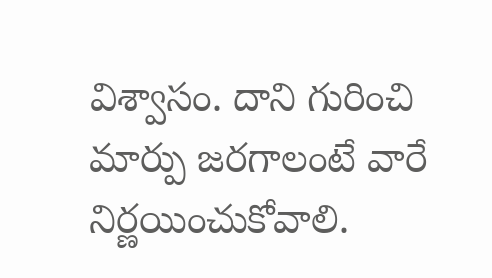విశ్వాసం. దాని గురించి మార్పు జరగాలంటే వారే నిర్ణయించుకోవాలి.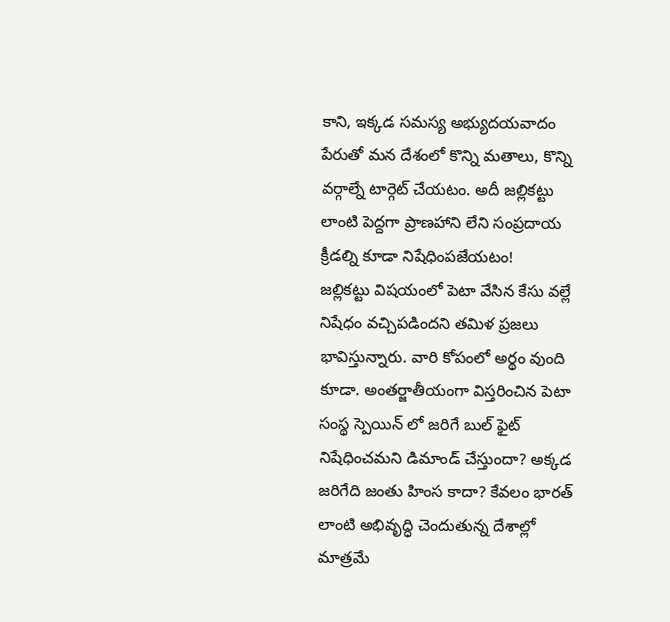కాని, ఇక్కడ సమస్య అభ్యుదయవాదం పేరుతో మన దేశంలో కొన్ని మతాలు, కొన్ని వర్గాల్నే టార్గెట్ చేయటం. అదీ జల్లికట్టు లాంటి పెద్దగా ప్రాణహాని లేని సంప్రదాయ క్రీడల్ని కూడా నిషేధింపజేయటం!
జల్లికట్టు విషయంలో పెటా వేసిన కేసు వల్లే నిషేధం వచ్చిపడిందని తమిళ ప్రజలు భావిస్తున్నారు. వారి కోపంలో అర్థం వుంది కూడా. అంతర్జాతీయంగా విస్తరించిన పెటా సంస్థ స్పెయిన్ లో జరిగే బుల్ ఫైట్ నిషేధించమని డిమాండ్ చేస్తుందా? అక్కడ జరిగేది జంతు హింస కాదా? కేవలం భారత్ లాంటి అభివృద్ధి చెందుతున్న దేశాల్లో మాత్రమే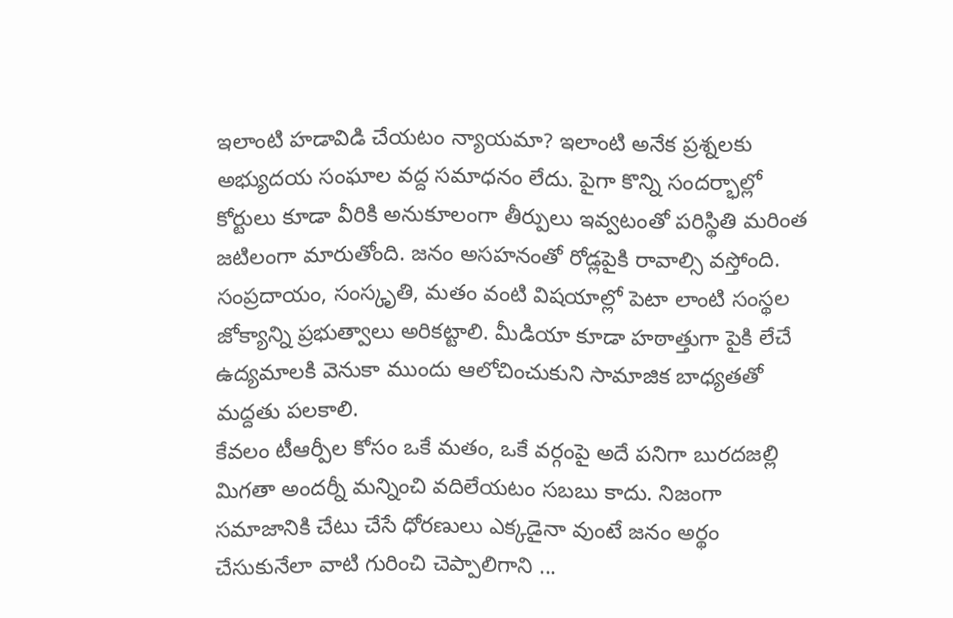ఇలాంటి హడావిడి చేయటం న్యాయమా? ఇలాంటి అనేక ప్రశ్నలకు అభ్యుదయ సంఘాల వద్ద సమాధనం లేదు. పైగా కొన్ని సందర్భాల్లో కోర్టులు కూడా వీరికి అనుకూలంగా తీర్పులు ఇవ్వటంతో పరిస్థితి మరింత జటిలంగా మారుతోంది. జనం అసహనంతో రోడ్లపైకి రావాల్సి వస్తోంది. సంప్రదాయం, సంస్కృతి, మతం వంటి విషయాల్లో పెటా లాంటి సంస్థల జోక్యాన్ని ప్రభుత్వాలు అరికట్టాలి. మీడియా కూడా హఠాత్తుగా పైకి లేచే ఉద్యమాలకి వెనుకా ముందు ఆలోచించుకుని సామాజిక బాధ్యతతో మద్దతు పలకాలి.
కేవలం టీఆర్పీల కోసం ఒకే మతం, ఒకే వర్గంపై అదే పనిగా బురదజల్లి మిగతా అందర్నీ మన్నించి వదిలేయటం సబబు కాదు. నిజంగా సమాజానికి చేటు చేసే ధోరణులు ఎక్కడైనా వుంటే జనం అర్థం చేసుకునేలా వాటి గురించి చెప్పాలిగాని ...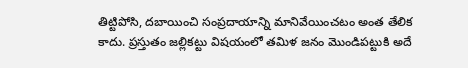తిట్టిపోసి, దబాయించి సంప్రదాయాన్ని మానివేయించటం అంత తేలిక కాదు. ప్రస్తుతం జల్లికట్టు విషయంలో తమిళ జనం మొండిపట్టుకి అదే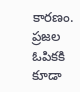కారణం. ప్రజల ఓపికకి కూడా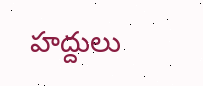హద్దులు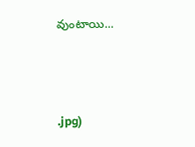వుంటాయి...



.jpg)